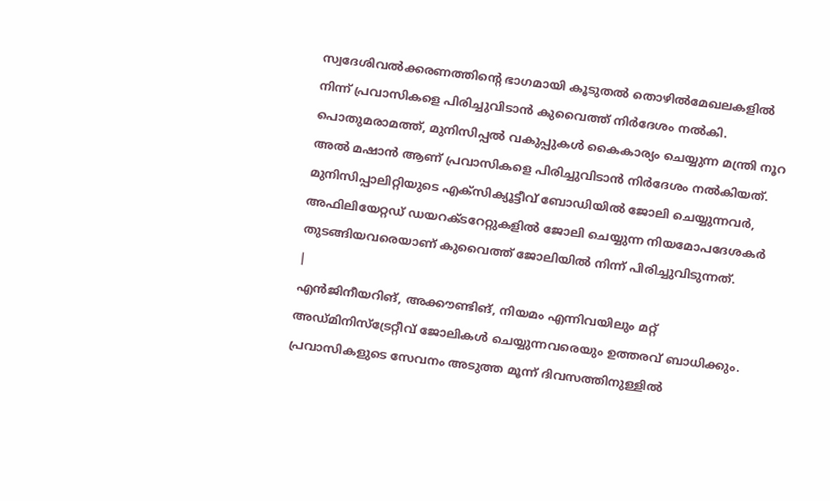സ്വദേശിവൽക്കരണത്തിന്റെ ഭാഗമായി കൂടുതൽ തൊഴിൽമേഖലകളിൽ നിന്ന് പ്രവാസികളെ പിരിച്ചുവിടാൻ കുവൈത്ത് നിർദേശം നൽകി. പൊതുമരാമത്ത്, മുനിസിപ്പൽ വകുപ്പുകൾ കൈകാര്യം ചെയ്യുന്ന മന്ത്രി നൂറ അൽ മഷാൻ ആണ് പ്രവാസികളെ പിരിച്ചുവിടാൻ നിർദേശം നൽകിയത്. മുനിസിപ്പാലിറ്റിയുടെ എക്സിക്യൂട്ടീവ് ബോഡിയിൽ ജോലി ചെയ്യുന്നവർ, അഫിലിയേറ്റഡ് ഡയറക്ടറേറ്റുകളിൽ ജോലി ചെയ്യുന്ന നിയമോപദേശകർ തുടങ്ങിയവരെയാണ് കുവൈത്ത് ജോലിയിൽ നിന്ന് പിരിച്ചുവിടുന്നത്.
|
എൻജിനീയറിങ്, അക്കൗണ്ടിങ്, നിയമം എന്നിവയിലും മറ്റ് അഡ്മിനിസ്ട്രേറ്റീവ് ജോലികൾ ചെയ്യുന്നവരെയും ഉത്തരവ് ബാധിക്കും. പ്രവാസികളുടെ സേവനം അടുത്ത മൂന്ന് ദിവസത്തിനുള്ളിൽ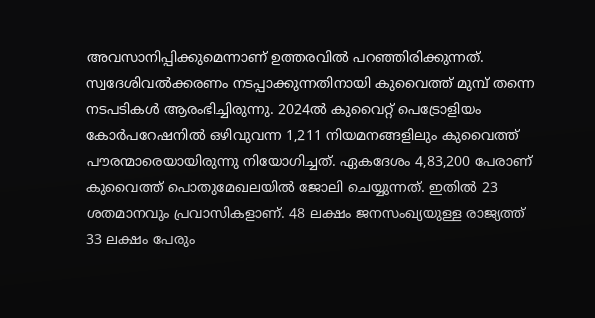അവസാനിപ്പിക്കുമെന്നാണ് ഉത്തരവിൽ പറഞ്ഞിരിക്കുന്നത്.
സ്വദേശിവൽക്കരണം നടപ്പാക്കുന്നതിനായി കുവൈത്ത് മുമ്പ് തന്നെ നടപടികൾ ആരംഭിച്ചിരുന്നു. 2024ൽ കുവൈറ്റ് പെട്രോളിയം കോർപറേഷനിൽ ഒഴിവുവന്ന 1,211 നിയമനങ്ങളിലും കുവൈത്ത് പൗരന്മാരെയായിരുന്നു നിയോഗിച്ചത്. ഏകദേശം 4,83,200 പേരാണ് കുവൈത്ത് പൊതുമേഖലയിൽ ജോലി ചെയ്യുന്നത്. ഇതിൽ 23 ശതമാനവും പ്രവാസികളാണ്. 48 ലക്ഷം ജനസംഖ്യയുള്ള രാജ്യത്ത് 33 ലക്ഷം പേരും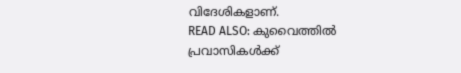വിദേശികളാണ്.
READ ALSO: കുവൈത്തിൽ പ്രവാസികൾക്ക്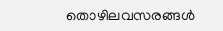തൊഴിലവസരങ്ങൾ